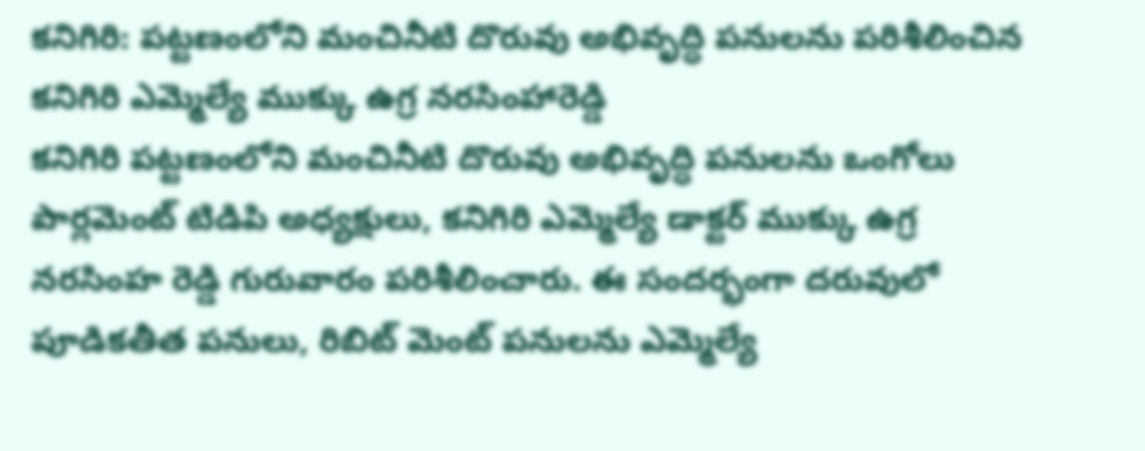కనిగిరి: పట్టణంలోని మంచినీటి దొరువు అభివృద్ధి పనులను పరిశీలించిన కనిగిరి ఎమ్మెల్యే ముక్కు ఉగ్ర నరసింహారెడ్డి
కనిగిరి పట్టణంలోని మంచినీటి దొరువు అభివృద్ధి పనులను ఒంగోలు పార్లమెంట్ టిడిపి అధ్యక్షులు, కనిగిరి ఎమ్మెల్యే డాక్టర్ ముక్కు ఉగ్ర నరసింహ రెడ్డి గురువారం పరిశీలించారు. ఈ సందర్భంగా దరువులో పూడికతీత పనులు, రిబిట్ మెంట్ పనులను ఎమ్మెల్యే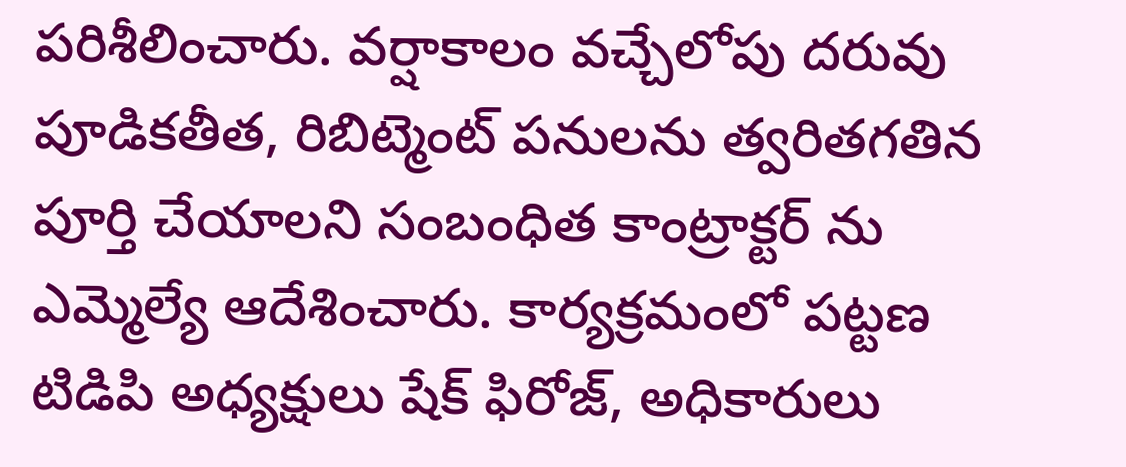పరిశీలించారు. వర్షాకాలం వచ్చేలోపు దరువు పూడికతీత, రిబిట్మెంట్ పనులను త్వరితగతిన పూర్తి చేయాలని సంబంధిత కాంట్రాక్టర్ ను ఎమ్మెల్యే ఆదేశించారు. కార్యక్రమంలో పట్టణ టిడిపి అధ్యక్షులు షేక్ ఫిరోజ్, అధికారులు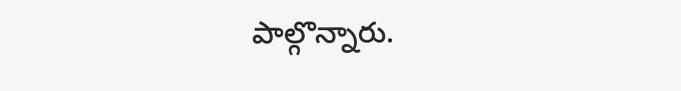పాల్గొన్నారు.